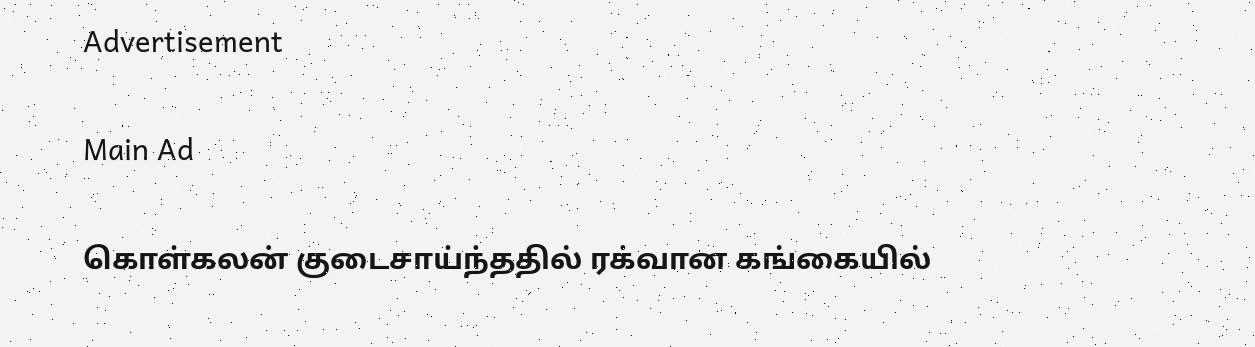Advertisement

Main Ad

கொள்கலன் குடைசாய்ந்ததில் ரக்வான கங்கையில்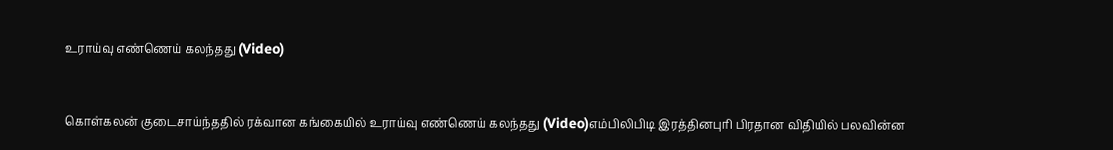உராய்வு எண்ணெய் கலந்தது (Video)


கொள்கலன் குடைசாய்ந்ததில் ரக்வான கங்கையில் உராய்வு எண்ணெய் கலந்தது (Video)எம்பிலிபிடி இரத்தினபுரி பிரதான விதியில் பலவின்ன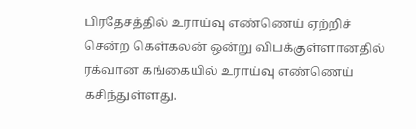பிரதேசத்தில் உராய்வு எண்ணெய் ஏற்றிச் சென்ற கெள்கலன் ஒன்று விபக்குள்ளானதில் ரக்வான கங்கையில் உராய்வு எண்ணெய் கசிந்துள்ளது.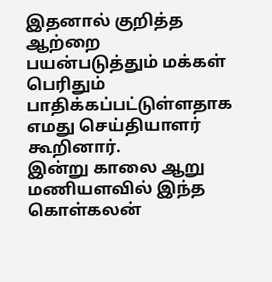இதனால் குறித்த ஆற்றை பயன்படுத்தும் மக்கள் பெரிதும் பாதிக்கப்பட்டுள்ளதாக எமது செய்தியாளர் கூறினார்.
இன்று காலை ஆறு மணியளவில் இந்த கொள்கலன்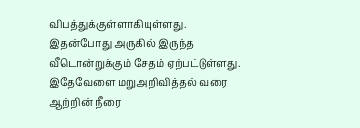விபத்துக்குள்ளாகியுள்ளது.
இதன்போது அருகில் இருந்த வீடொன்றுக்கும் சேதம் ஏற்பட்டுள்ளது.
இதேவேளை மறுஅறிவித்தல் வரை ஆற்றின் நீரை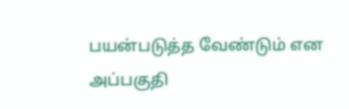பயன்படுத்த வேண்டும் என அப்பகுதி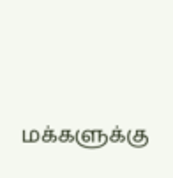மக்களுக்கு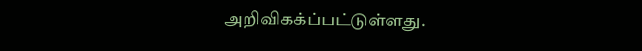அறிவிகக்ப்பட்டுள்ளது.